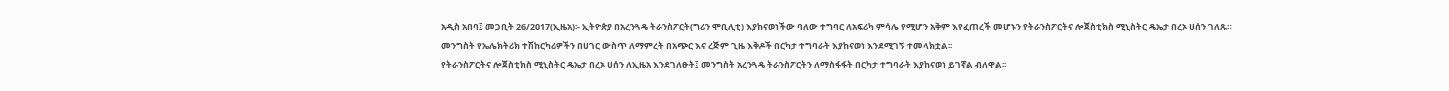አዲስ አበባ፤ መጋቢት 26/2017(ኢዜአ)፡- ኢትዮጵያ በአረንጓዴ ትራንስፖርት(ግሪን ሞቢሊቲ) እያከናወነችው ባለው ተግባር ለአፍሪካ ምሳሌ የሚሆን አቅም እየፈጠረች መሆኑን የትራንስፖርትና ሎጀስቲክስ ሚኒስትር ዴኤታ በረኦ ሀሰን ገለጹ።
መንግስት የኤሌክትሪክ ተሽከርካሪዎችን በሀገር ውስጥ ለማምረት በአጭር እና ረጅም ጊዜ እቅዶች በርካታ ተግባራት እያከናወነ እንደሚገኝ ተመላክቷል፡፡
የትራንስፖርትና ሎጀስቲክስ ሚኒስትር ዴኤታ በረኦ ሀሰን ለኢዜአ እንደገለፁት፤ መንግስት አረንጓዴ ትራንስፖርትን ለማስፋፋት በርካታ ተግባራት እያከናወነ ይገኛል ብለዋል፡፡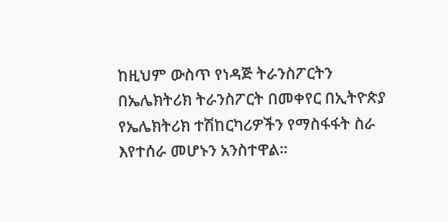ከዚህም ውስጥ የነዳጅ ትራንስፖርትን በኤሌክትሪክ ትራንስፖርት በመቀየር በኢትዮጵያ የኤሌክትሪክ ተሽከርካሪዎችን የማስፋፋት ስራ እየተሰራ መሆኑን አንስተዋል፡፡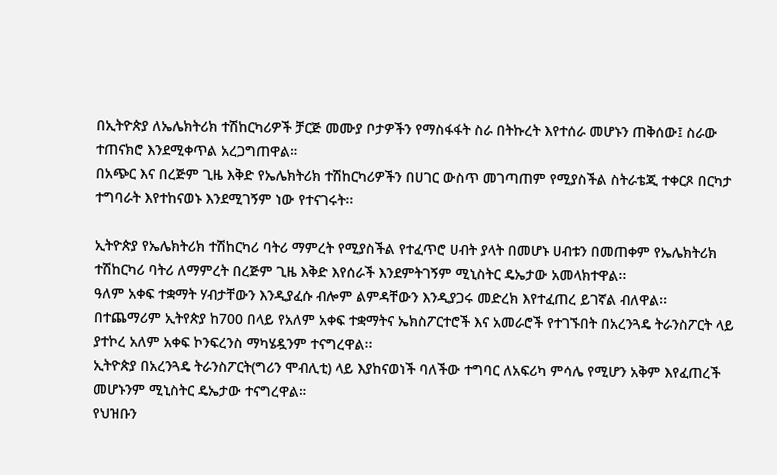በኢትዮጵያ ለኤሌክትሪክ ተሽከርካሪዎች ቻርጅ መሙያ ቦታዎችን የማስፋፋት ስራ በትኩረት እየተሰራ መሆኑን ጠቅሰው፤ ስራው ተጠናክሮ እንደሚቀጥል አረጋግጠዋል።
በአጭር እና በረጅም ጊዜ እቅድ የኤሌክትሪክ ተሽከርካሪዎችን በሀገር ውስጥ መገጣጠም የሚያስችል ስትራቴጂ ተቀርጾ በርካታ ተግባራት እየተከናወኑ እንደሚገኝም ነው የተናገሩት፡፡

ኢትዮጵያ የኤሌክትሪክ ተሽከርካሪ ባትሪ ማምረት የሚያስችል የተፈጥሮ ሀብት ያላት በመሆኑ ሀብቱን በመጠቀም የኤሌክትሪክ ተሽከርካሪ ባትሪ ለማምረት በረጅም ጊዜ እቅድ እየሰራች እንደምትገኝም ሚኒስትር ዴኤታው አመላክተዋል፡፡
ዓለም አቀፍ ተቋማት ሃብታቸውን እንዲያፈሱ ብሎም ልምዳቸውን እንዲያጋሩ መድረክ እየተፈጠረ ይገኛል ብለዋል፡፡
በተጨማሪም ኢትየጵያ ከ700 በላይ የአለም አቀፍ ተቋማትና ኤክስፖርተሮች እና አመራሮች የተገኙበት በአረንጓዴ ትራንስፖርት ላይ ያተኮረ አለም አቀፍ ኮንፍረንስ ማካሄዷንም ተናግረዋል፡፡
ኢትዮጵያ በአረንጓዴ ትራንስፖርት(ግሪን ሞብሊቲ) ላይ እያከናወነች ባለችው ተግባር ለአፍሪካ ምሳሌ የሚሆን አቅም እየፈጠረች መሆኑንም ሚኒስትር ዴኤታው ተናግረዋል።
የህዝቡን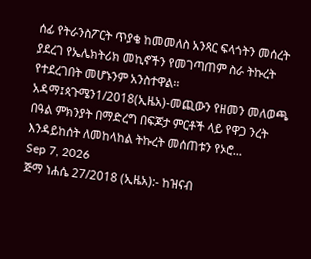ሰፊ የትራንስፖርት ጥያቄ ከመመለስ አንጻር ፍላጎትን መሰረት ያደረገ የኤሌክትሪክ መኪኖችን የመገጣጠም ስራ ትኩረት የተደረገበት መሆኑንም አንስተዋል፡፡
አዳማ፤ጳጉሜን1/2018(ኢዜአ)-መጪውን የዘመን መለወጫ በዓል ምክንያት በማድረግ በፍጆታ ምርቶች ላይ የዋጋ ንረት እንዳይከሰት ለመከላከል ትኩረት መሰጠቱን የኦሮ...
Sep 7, 2026
ጅማ ነሐሴ 27/2018 (ኢዜአ):- ከዝናብ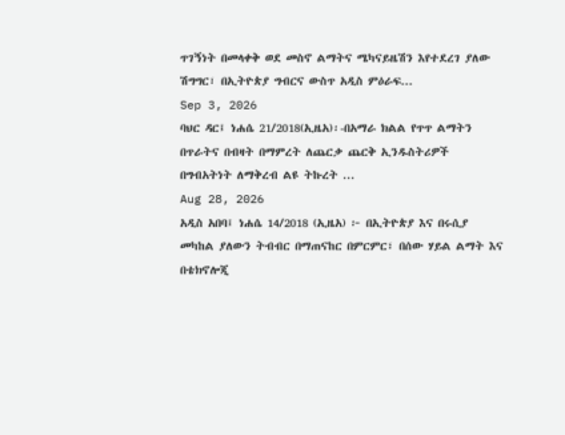ጥገኝነት በመላቀቅ ወደ መስኖ ልማትና ሜካናይዜሽን እየተደረገ ያለው ሽግግር፣ በኢትዮጵያ ግብርና ውስጥ አዲስ ምዕራፍ...
Sep 3, 2026
ባህር ዳር፤ ነሐሴ 21/2018(ኢዜአ)፡-በአማራ ክልል የጥጥ ልማትን በጥራትና በብዛት በማምረት ለጨርቃ ጨርቅ ኢንዱስትሪዎች በግብአትነት ለማቅረብ ልዩ ትኩረት ...
Aug 28, 2026
አዲስ አበባ፤ ነሐሴ 14/2018 (ኢዜአ) ፦ በኢትዮጵያ እና በሩሲያ መካከል ያለውን ትብብር በማጠናከር በምርምር፣ በሰው ሃይል ልማት እና በቴክኖሎጂ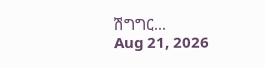ሽግግር...
Aug 21, 2026